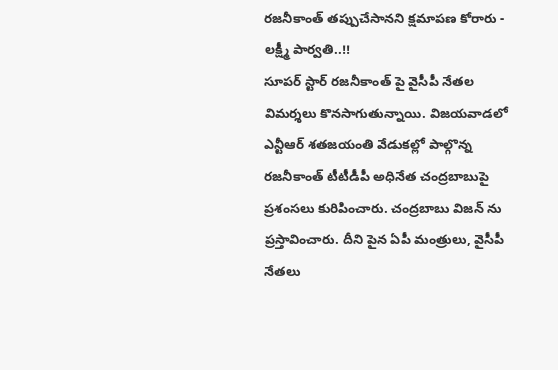రజనీకాంత్ తప్పుచేసానని క్షమాపణ కోరారు - లక్ష్మీ పార్వతి..!!
సూపర్ స్టార్ రజనీకాంత్ పై వైసీపీ నేతల విమర్శలు కొనసాగుతున్నాయి. విజయవాడలో ఎన్టీఆర్ శతజయంతి వేడుకల్లో పాల్గొన్న రజనీకాంత్ టీటీడీపీ అధినేత చంద్రబాబుపై ప్రశంసలు కురిపించారు. చంద్రబాబు విజన్ ను ప్రస్తావించారు. దీని పైన ఏపీ మంత్రులు, వైసీపీ నేతలు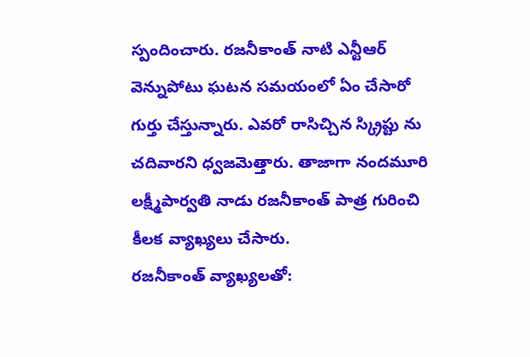స్పందించారు. రజనీకాంత్ నాటి ఎన్టీఆర్ వెన్నుపోటు ఘటన సమయంలో ఏం చేసారో గుర్తు చేస్తున్నారు. ఎవరో రాసిచ్చిన స్క్రిప్టు ను చదివారని ధ్వజమెత్తారు. తాజాగా నందమూరి లక్ష్మీపార్వతి నాడు రజనీకాంత్ పాత్ర గురించి కీలక వ్యాఖ్యలు చేసారు.
రజనీకాంత్ వ్యాఖ్యలతో: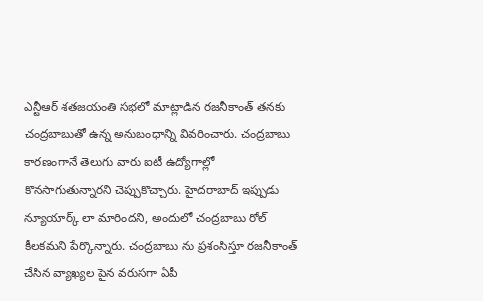ఎన్టీఆర్ శతజయంతి సభలో మాట్లాడిన రజనీకాంత్ తనకు చంద్రబాబుతో ఉన్న అనుబంధాన్ని వివరించారు. చంద్రబాబు కారణంగానే తెలుగు వారు ఐటీ ఉద్యోగాల్లో కొనసాగుతున్నారని చెప్పుకొచ్చారు. హైదరాబాద్ ఇప్పుడు న్యూయార్క్ లా మారిందని, అందులో చంద్రబాబు రోల్ కీలకమని పేర్కొన్నారు. చంద్రబాబు ను ప్రశంసిస్తూ రజనీకాంత్ చేసిన వ్యాఖ్యల పైన వరుసగా ఏపీ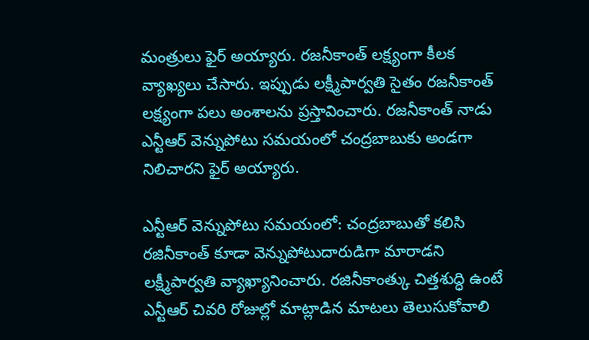మంత్రులు ఫైర్ అయ్యారు. రజనీకాంత్ లక్ష్యంగా కీలక వ్యాఖ్యలు చేసారు. ఇప్పుడు లక్ష్మీపార్వతి సైతం రజనీకాంత్ లక్ష్యంగా పలు అంశాలను ప్రస్తావించారు. రజనీకాంత్ నాడు ఎన్టీఆర్ వెన్నుపోటు సమయంలో చంద్రబాబుకు అండగా నిలిచారని ఫైర్ అయ్యారు.

ఎన్టీఆర్ వెన్నుపోటు సమయంలో: చంద్రబాబుతో కలిసి రజినీకాంత్ కూడా వెన్నుపోటుదారుడిగా మారాడని లక్ష్మీపార్వతి వ్యాఖ్యానించారు. రజినీకాంత్కు చిత్తశుద్ధి ఉంటే ఎన్టీఆర్ చివరి రోజుల్లో మాట్లాడిన మాటలు తెలుసుకోవాలి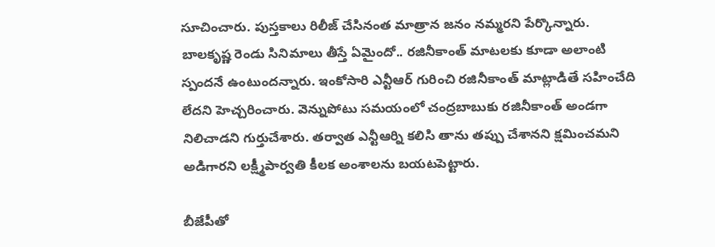సూచించారు. పుస్తకాలు రిలీజ్ చేసినంత మాత్రాన జనం నమ్మరని పేర్కొన్నారు. బాలకృష్ణ రెండు సినిమాలు తీస్తే ఏమైందో.. రజినీకాంత్ మాటలకు కూడా అలాంటి స్పందనే ఉంటుందన్నారు. ఇంకోసారి ఎన్టీఆర్ గురించి రజినీకాంత్ మాట్లాడితే సహించేది లేదని హెచ్చరించారు. వెన్నుపోటు సమయంలో చంద్రబాబుకు రజినీకాంత్ అండగా నిలిచాడని గుర్తుచేశారు. తర్వాత ఎన్టీఆర్ని కలిసి తాను తప్పు చేశానని క్షమించమని అడిగారని లక్ష్మీపార్వతి కీలక అంశాలను బయటపెట్టారు.

బీజేపీతో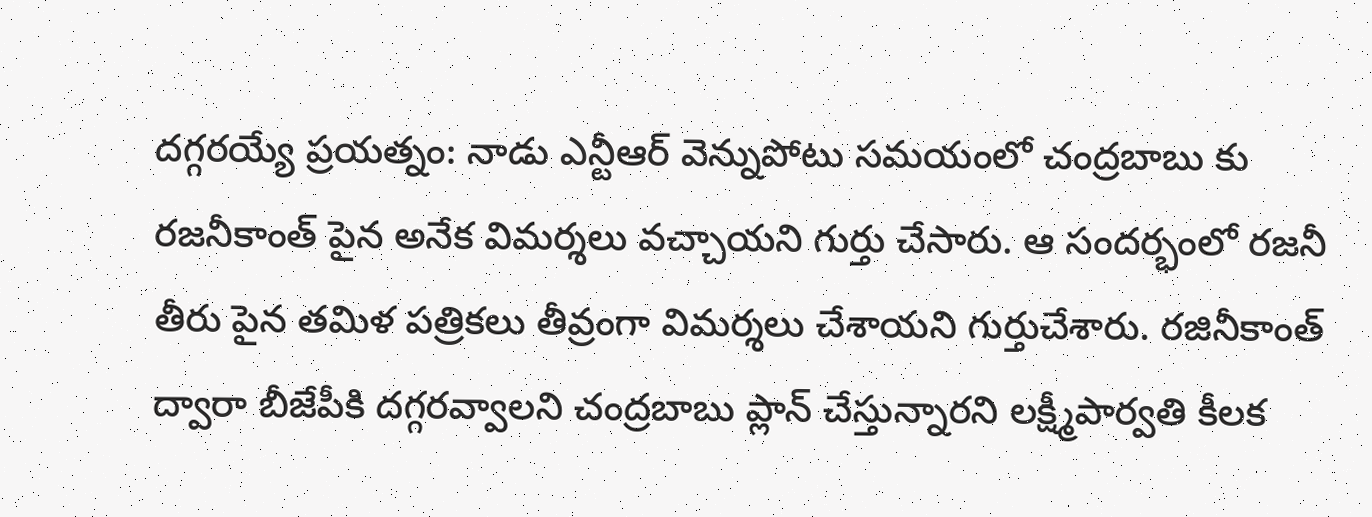దగ్గరయ్యే ప్రయత్నం: నాడు ఎన్టీఆర్ వెన్నుపోటు సమయంలో చంద్రబాబు కు రజనీకాంత్ పైన అనేక విమర్శలు వచ్చాయని గుర్తు చేసారు. ఆ సందర్భంలో రజనీ తీరు పైన తమిళ పత్రికలు తీవ్రంగా విమర్శలు చేశాయని గుర్తుచేశారు. రజినీకాంత్ ద్వారా బీజేపీకి దగ్గరవ్వాలని చంద్రబాబు ప్లాన్ చేస్తున్నారని లక్ష్మీపార్వతి కీలక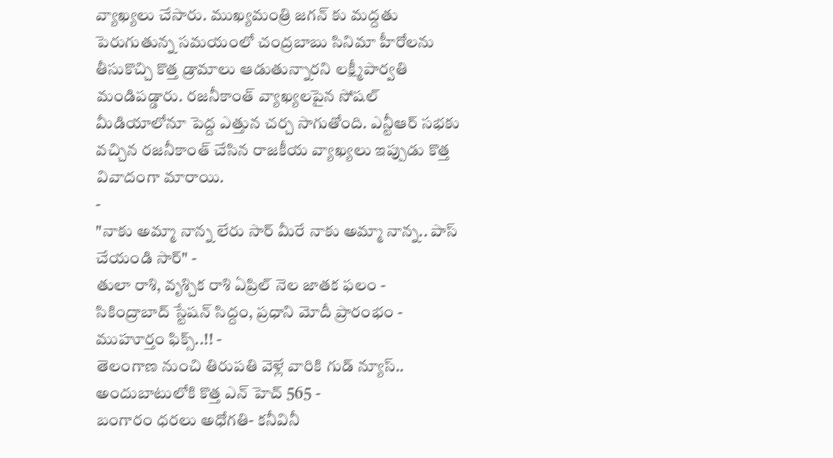వ్యాఖ్యలు చేసారు. ముఖ్యమంత్రి జగన్ కు మద్దతు పెరుగుతున్న సమయంలో చంద్రబాబు సినిమా హీరోలను తీసుకొచ్చి కొత్త డ్రామాలు ఆడుతున్నారని లక్ష్మీపార్వతి మండిపడ్డారు. రజనీకాంత్ వ్యాఖ్యలపైన సోషల్ మీడియాలోనూ పెద్ద ఎత్తున చర్చ సాగుతోంది. ఎన్టీఆర్ సభకు వచ్చిన రజనీకాంత్ చేసిన రాజకీయ వ్యాఖ్యలు ఇప్పుడు కొత్త వివాదంగా మారాయి.
-
"నాకు అమ్మా నాన్న లేరు సార్ మీరే నాకు అమ్మా నాన్న.. పాస్ చేయండి సార్" -
తులా రాశి, వృశ్చిక రాశి ఏప్రిల్ నెల జాతక ఫలం -
సికింద్రాబాద్ స్టేషన్ సిద్దం, ప్రధాని మోదీ ప్రారంభం - ముహూర్తం ఫిక్స్..!! -
తెలంగాణ నుంచి తిరుపతి వెళ్లే వారికి గుడ్ న్యూస్.. అందుబాటులోకి కొత్త ఎన్ హెచ్ 565 -
బంగారం ధరలు అధోగతి- కనీవినీ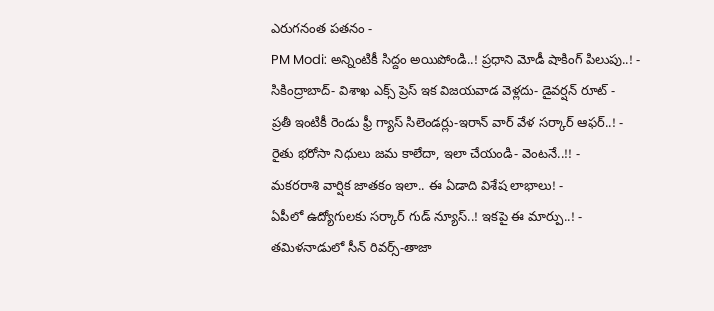ఎరుగనంత పతనం -
PM Modi: అన్నింటికీ సిద్దం అయిపోండి..! ప్రధాని మోడీ షాకింగ్ పిలుపు..! -
సికింద్రాబాద్- విశాఖ ఎక్స్ ప్రెస్ ఇక విజయవాడ వెళ్లదు- డైవర్షన్ రూట్ -
ప్రతీ ఇంటికీ రెండు ఫ్రీ గ్యాస్ సిలెండర్లు-ఇరాన్ వార్ వేళ సర్కార్ ఆఫర్..! -
రైతు భరోసా నిధులు జమ కాలేదా, ఇలా చేయండి- వెంటనే..!! -
మకరరాశి వార్షిక జాతకం ఇలా.. ఈ ఏడాది విశేష లాభాలు! -
ఏపీలో ఉద్యోగులకు సర్కార్ గుడ్ న్యూస్..! ఇకపై ఈ మార్పు..! -
తమిళనాడులో సీన్ రివర్స్-తాజా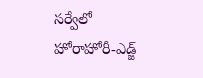సర్వేలో హోరాహోరీ-ఎడ్జ్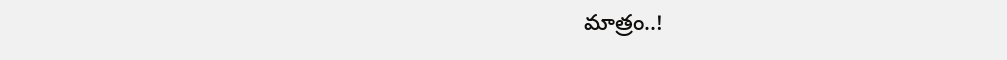మాత్రం..!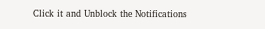Click it and Unblock the Notifications